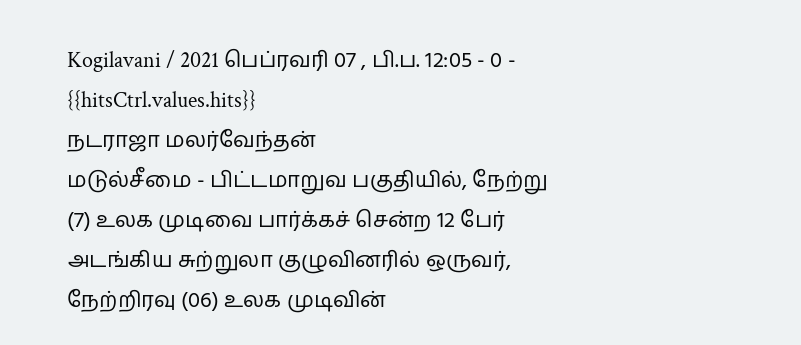Kogilavani / 2021 பெப்ரவரி 07 , பி.ப. 12:05 - 0 - {{hitsCtrl.values.hits}}
நடராஜா மலர்வேந்தன்
மடுல்சீமை - பிட்டமாறுவ பகுதியில், நேற்று (7) உலக முடிவை பார்க்கச் சென்ற 12 பேர் அடங்கிய சுற்றுலா குழுவினரில் ஒருவர், நேற்றிரவு (06) உலக முடிவின்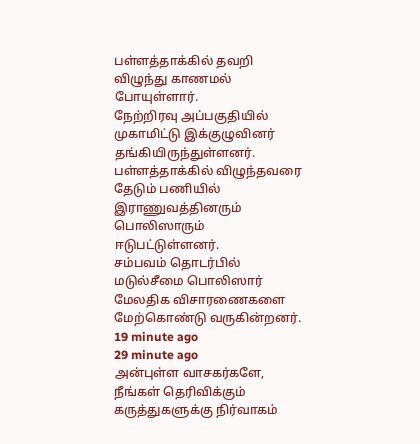பள்ளத்தாக்கில் தவறி விழுந்து காணமல் போயுள்ளார்.
நேற்றிரவு அப்பகுதியில் முகாமிட்டு இக்குழுவினர் தங்கியிருந்துள்ளனர்.
பள்ளத்தாக்கில் விழுந்தவரை தேடும் பணியில் இராணுவத்தினரும் பொலிஸாரும் ஈடுபட்டுள்ளனர்.
சம்பவம் தொடர்பில் மடுல்சீமை பொலிஸார் மேலதிக விசாரணைகளை மேற்கொண்டு வருகின்றனர்.
19 minute ago
29 minute ago
அன்புள்ள வாசகர்களே,
நீங்கள் தெரிவிக்கும் கருத்துகளுக்கு நிர்வாகம்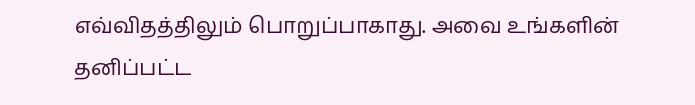எவ்விதத்திலும் பொறுப்பாகாது. அவை உங்களின் தனிப்பட்ட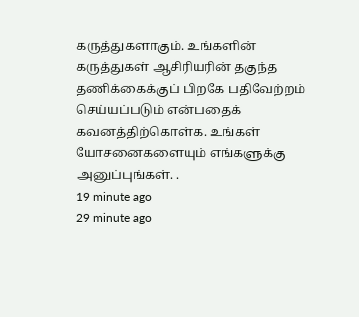கருத்துகளாகும். உங்களின் கருத்துகள் ஆசிரியரின் தகுந்த தணிக்கைக்குப் பிறகே பதிவேற்றம் செய்யப்படும் என்பதைக் கவனத்திற்கொள்க. உங்கள் யோசனைகளையும் எங்களுக்கு அனுப்புங்கள். .
19 minute ago
29 minute ago